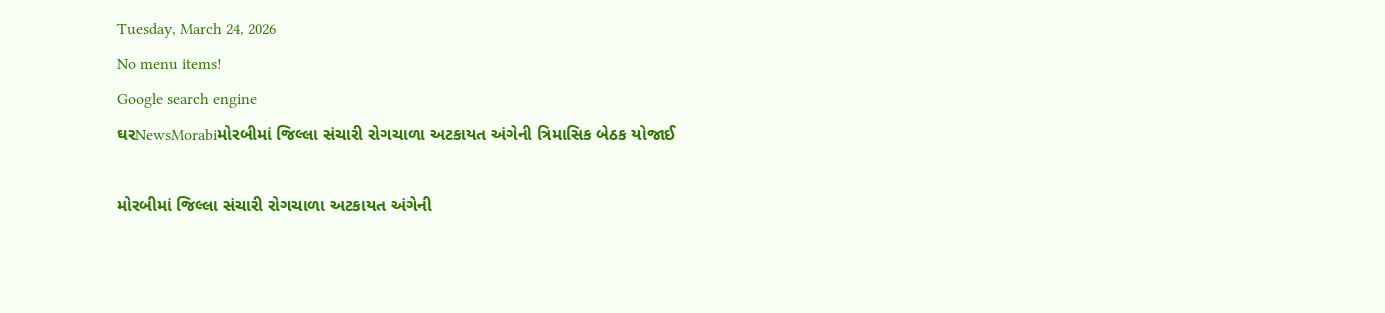Tuesday, March 24, 2026
No menu items!
Google search engine
ઘરNewsMorabiમોરબીમાં જિલ્લા સંચારી રોગચાળા અટકાયત અંગેની ત્રિમાસિક બેઠક યોજાઈ

મોરબીમાં જિલ્લા સંચારી રોગચાળા અટકાયત અંગેની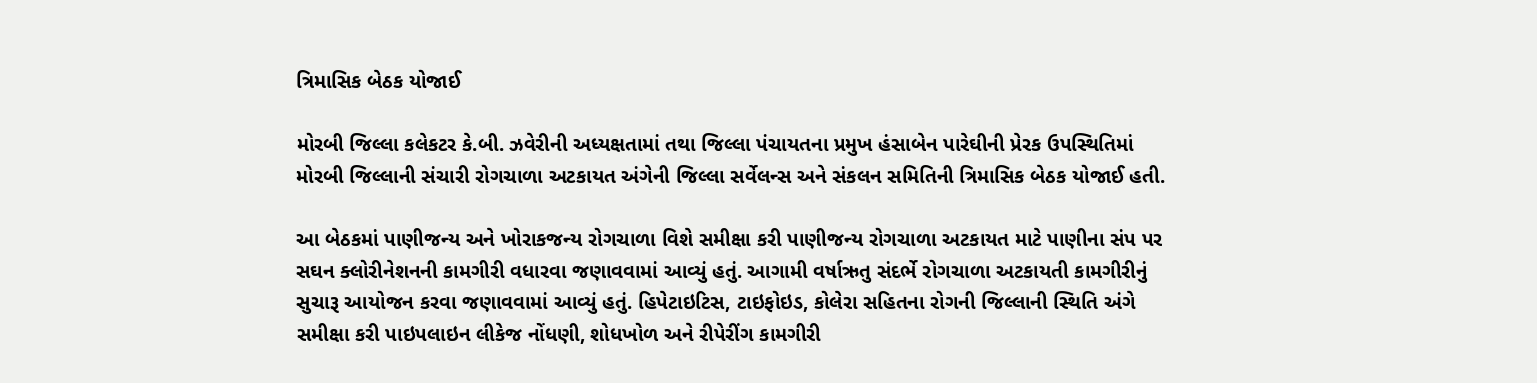ત્રિમાસિક બેઠક યોજાઈ

મોરબી જિલ્લા કલેકટર કે.બી. ઝવેરીની અધ્યક્ષતામાં તથા જિલ્લા પંચાયતના પ્રમુખ હંસાબેન પારેઘીની પ્રેરક ઉપસ્થિતિમાં મોરબી જિલ્લાની સંચારી રોગચાળા અટકાયત અંગેની જિલ્લા સર્વેલન્સ અને સંકલન સમિતિની ત્રિમાસિક બેઠક યોજાઈ હતી.

આ બેઠકમાં પાણીજન્ય અને ખોરાકજન્ય રોગચાળા વિશે સમીક્ષા કરી પાણીજન્ય રોગચાળા અટકાયત માટે પાણીના સંપ પર સઘન ક્લોરીનેશનની કામગીરી વધારવા જણાવવામાં આવ્યું હતું. આગામી વર્ષાઋતુ સંદર્ભે રોગચાળા અટકાયતી કામગીરીનું સુચારૂ આયોજન કરવા જણાવવામાં આવ્યું હતું. હિપેટાઇટિસ, ટાઇફોઇડ, કોલેરા સહિતના રોગની જિલ્લાની સ્થિતિ અંગે સમીક્ષા કરી પાઇપલાઇન લીકેજ નોંધણી, શોધખોળ અને રીપેરીંગ કામગીરી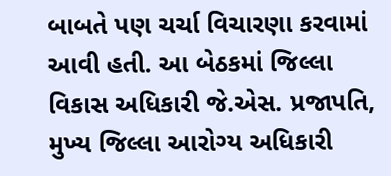બાબતે પણ ચર્ચા વિચારણા કરવામાં આવી હતી. આ બેઠકમાં જિલ્લા વિકાસ અધિકારી જે.એસ. પ્રજાપતિ, મુખ્ય જિલ્લા આરોગ્ય અધિકારી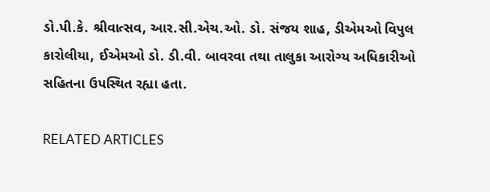ડો.પી.કે. શ્રીવાત્સવ, આર.સી.એચ.ઓ. ડો. સંજય શાહ, ડીએમઓ વિપુલ કારોલીયા, ઈએમઓ ડો. ડી.વી. બાવરવા તથા તાલુકા આરોગ્ય અધિકારીઓ સહિતના ઉપસ્થિત રહ્યા હતા.

RELATED ARTICLES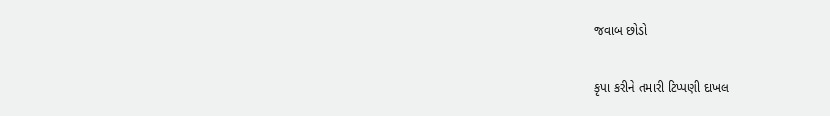જવાબ છોડો

કૃપા કરીને તમારી ટિપ્પણી દાખલ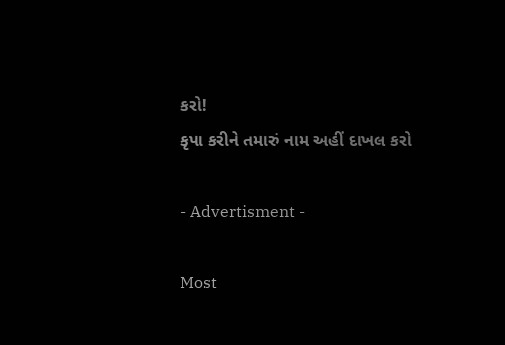કરો!
કૃપા કરીને તમારું નામ અહીં દાખલ કરો

- Advertisment -

Most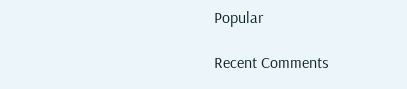Popular

Recent Comments